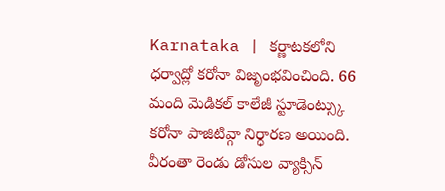Karnataka | కర్ణాటకలోని ధర్వాద్లో కరోనా విజృంభవించింది. 66 మంది మెడికల్ కాలేజీ స్టూడెంట్స్కు కరోనా పాజిటివ్గా నిర్ధారణ అయింది. వీరంతా రెండు డోసుల వ్యాక్సిన్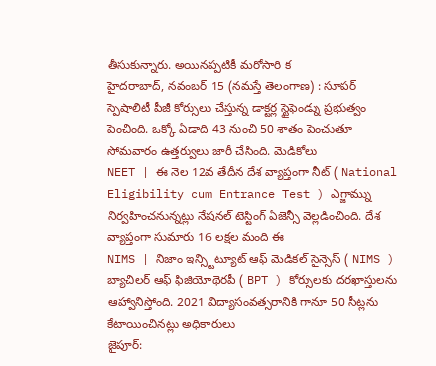తీసుకున్నారు. అయినప్పటికీ మరోసారి క
హైదరాబాద్, నవంబర్ 15 (నమస్తే తెలంగాణ) : సూపర్ స్పెషాలిటీ పీజీ కోర్సులు చేస్తున్న డాక్టర్ల స్టైఫెండ్ను ప్రభుత్వం పెంచింది. ఒక్కో ఏడాది 43 నుంచి 50 శాతం పెంచుతూ సోమవారం ఉత్తర్వులు జారీ చేసింది. మెడికోలు
NEET | ఈ నెల 12వ తేదీన దేశ వ్యాప్తంగా నీట్ ( National Eligibility cum Entrance Test ) ఎగ్జామ్ను నిర్వహించనున్నట్లు నేషనల్ టెస్టింగ్ ఏజెన్సీ వెల్లడించింది. దేశ వ్యాప్తంగా సుమారు 16 లక్షల మంది ఈ
NIMS | నిజాం ఇన్స్టిట్యూట్ ఆఫ్ మెడికల్ సైన్సెస్ ( NIMS ) బ్యాచిలర్ ఆఫ్ ఫిజియోథెరపీ ( BPT ) కోర్సులకు దరఖాస్తులను ఆహ్వానిస్తోంది. 2021 విద్యాసంవత్సరానికి గానూ 50 సీట్లను కేటాయించినట్లు అధికారులు
జైపూర్: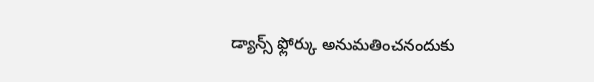డ్యాన్స్ ఫ్లోర్కు అనుమతించనందుకు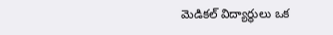మెడికల్ విద్యార్థులు ఒక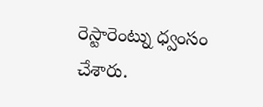రెస్టారెంట్ను ధ్వంసం చేశారు.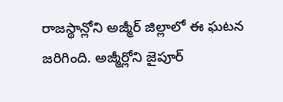రాజస్థాన్లోని అజ్మీర్ జిల్లాలో ఈ ఘటన జరిగింది. అజ్మీర్లోని జైపూర్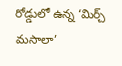రోడ్డులో ఉన్న ‘మిర్చ్ మసాలా’